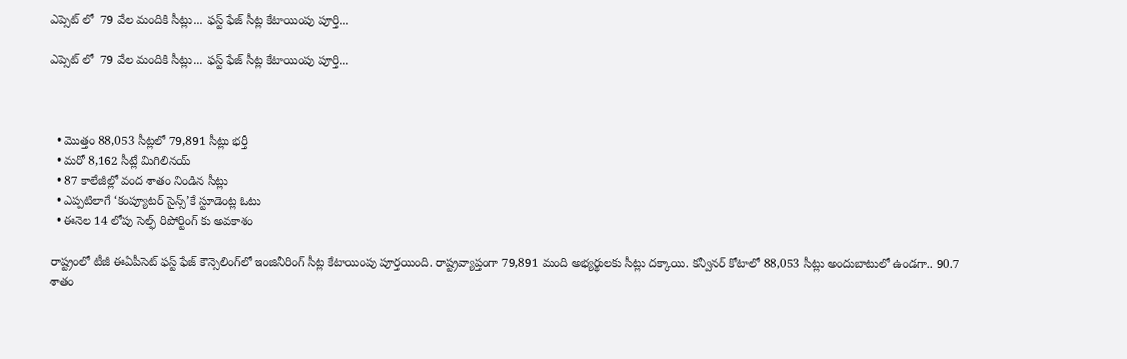ఎప్సెట్ లో  79 వేల మందికి సీట్లు... ఫస్ట్ ఫేజ్ సీట్ల కేటాయింపు పూర్తి...

ఎప్సెట్ లో  79 వేల మందికి సీట్లు... ఫస్ట్ ఫేజ్ సీట్ల కేటాయింపు పూర్తి...



  • మొత్తం 88,053 సీట్లలో 79,891 సీట్లు భర్తీ
  • మరో 8,162 సీట్లే మిగిలినయ్
  • 87 కాలేజీల్లో వంద శాతం నిండిన సీట్లు
  • ఎప్పటిలాగే ‘కంప్యూటర్ సైన్స్’కే స్టూడెంట్ల ఓటు
  • ఈనెల 14 లోపు సెల్ఫ్ రిపోర్టింగ్ కు అవకాశం

రాష్ట్రంలో టీజీ ఈఏపీసెట్ ఫస్ట్ ఫేజ్ కౌన్సెలింగ్‌‌లో ఇంజినీరింగ్ సీట్ల కేటాయింపు పూర్తయింది. రాష్ట్రవ్యాప్తంగా 79,891 మంది అభ్యర్థులకు సీట్లు దక్కాయి. కన్వీనర్ కోటాలో 88,053 సీట్లు అందుబాటులో ఉండగా.. 90.7 శాతం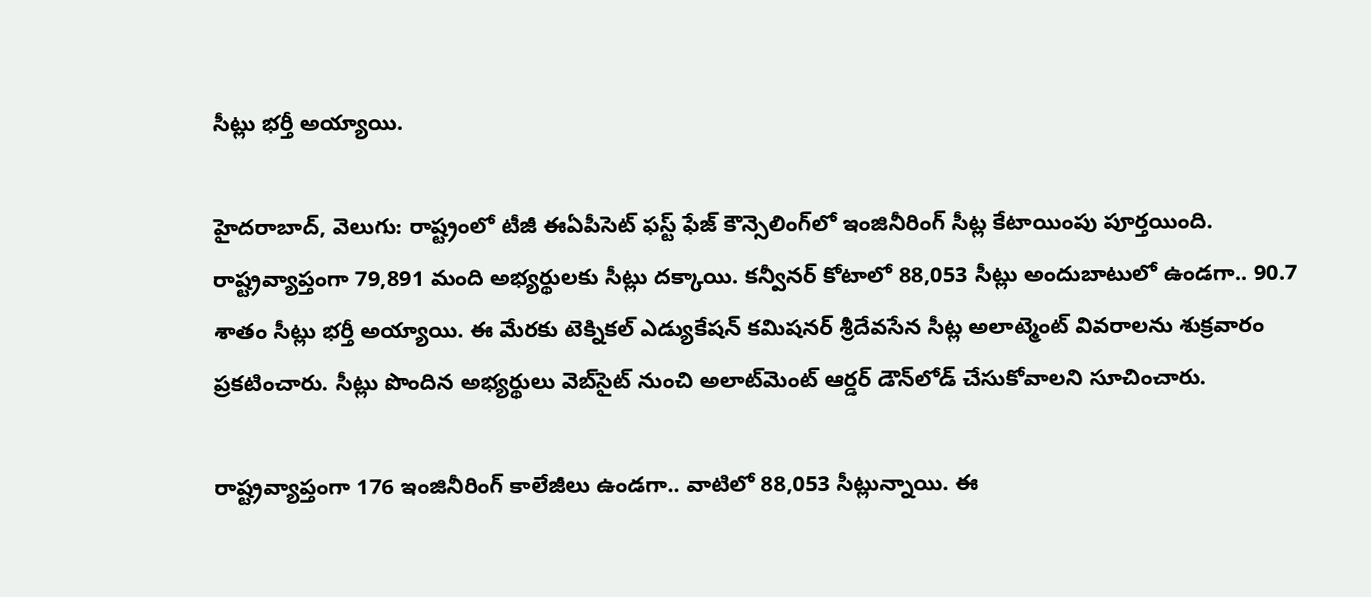సీట్లు భర్తీ అయ్యాయి.

హైదరాబాద్, వెలుగు: రాష్ట్రంలో టీజీ ఈఏపీసెట్ ఫస్ట్ ఫేజ్ కౌన్సెలింగ్‌లో ఇంజినీరింగ్ సీట్ల కేటాయింపు పూర్తయింది. రాష్ట్రవ్యాప్తంగా 79,891 మంది అభ్యర్థులకు సీట్లు దక్కాయి. కన్వీనర్ కోటాలో 88,053 సీట్లు అందుబాటులో ఉండగా.. 90.7 శాతం సీట్లు భర్తీ అయ్యాయి. ఈ మేరకు టెక్నికల్ ఎడ్యుకేషన్ కమిషనర్ శ్రీదేవసేన సీట్ల అలాట్మెంట్ వివరాలను శుక్రవారం ప్రకటించారు. సీట్లు పొందిన అభ్యర్థులు వెబ్‌సైట్ నుంచి అలాట్‌మెంట్ ఆర్డర్ డౌన్‌లోడ్ చేసుకోవాలని సూచించారు.

రాష్ట్రవ్యాప్తంగా 176 ఇంజినీరింగ్ కాలేజీలు ఉండగా.. వాటిలో 88,053 సీట్లున్నాయి. ఈ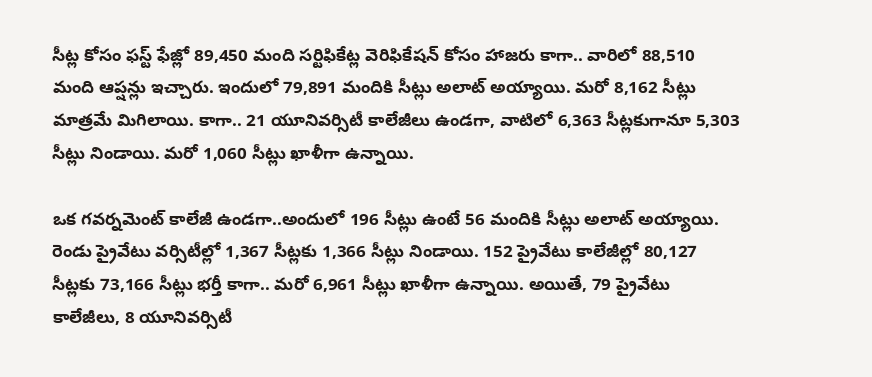సీట్ల కోసం ఫస్ట్ ఫేజ్లో 89,450 మంది సర్టిఫికేట్ల వెరిఫికేషన్ కోసం హాజరు కాగా.. వారిలో 88,510 మంది ఆప్షన్లు ఇచ్చారు. ఇందులో 79,891 మందికి సీట్లు అలాట్ అయ్యాయి. మరో 8,162 సీట్లు మాత్రమే మిగిలాయి. కాగా.. 21 యూనివర్సిటీ కాలేజీలు ఉండగా, వాటిలో 6,363 సీట్లకుగానూ 5,303 సీట్లు నిండాయి. మరో 1,060 సీట్లు ఖాళీగా ఉన్నాయి.

ఒక గవర్నమెంట్ కాలేజీ ఉండగా..అందులో 196 సీట్లు ఉంటే 56 మందికి సీట్లు అలాట్ అయ్యాయి. రెండు ప్రైవేటు వర్సిటీల్లో 1,367 సీట్లకు 1,366 సీట్లు నిండాయి. 152 ప్రైవేటు కాలేజీల్లో 80,127 సీట్లకు 73,166 సీట్లు భర్తీ కాగా.. మరో 6,961 సీట్లు ఖాళీగా ఉన్నాయి. అయితే, 79 ప్రైవేటు కాలేజీలు, 8 యూనివర్సిటీ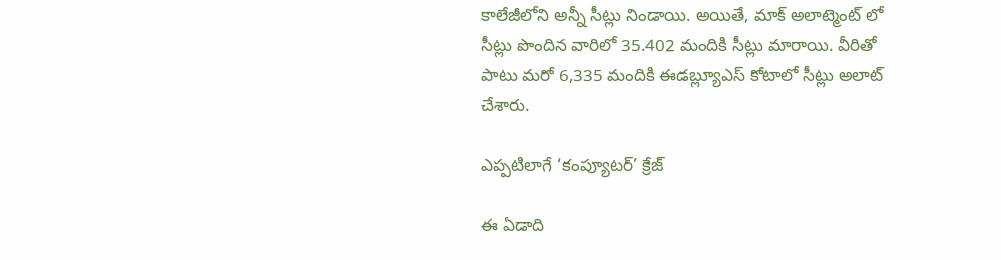కాలేజీలోని అన్నీ సీట్లు నిండాయి. అయితే, మాక్ అలాట్మెంట్ లో సీట్లు పొందిన వారిలో 35.402 మందికి సీట్లు మారాయి. వీరితో పాటు మరో 6,335 మందికి ఈడబ్ల్యూఎస్ కోటాలో సీట్లు అలాట్ చేశారు.

ఎప్పటిలాగే ‘కంప్యూటర్’ క్రేజ్

ఈ ఏడాది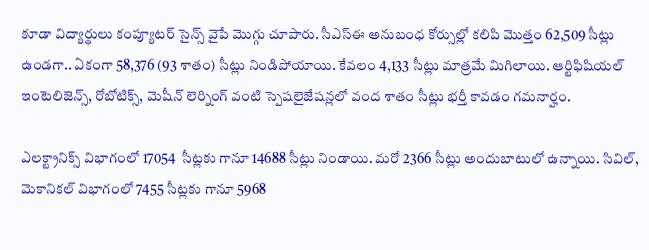కూడా విద్యార్థులు కంప్యూటర్ సైన్స్ వైపే మొగ్గు చూపారు. సీఎస్ఈ అనుబంధ కోర్సుల్లో కలిపి మొత్తం 62,509 సీట్లు ఉండగా.. ఏకంగా 58,376 (93 శాతం) సీట్లు నిండిపోయాయి. కేవలం 4,133 సీట్లు మాత్రమే మిగిలాయి. ఆర్టిఫిషియల్ ఇంటెలిజెన్స్, రోబోటిక్స్, మెషీన్ లెర్నింగ్ వంటి స్పెషలైజేషన్లలో వంద శాతం సీట్లు భర్తీ కావడం గమనార్హం.

ఎలక్ట్రానిక్స్ విభాగంలో 17054  సీట్లకు గానూ 14688 సీట్లు నిండాయి. మరో 2366 సీట్లు అందుబాటులో ఉన్నాయి. సివిల్, మెకానికల్ విభాగంలో 7455 సీట్లకు గానూ 5968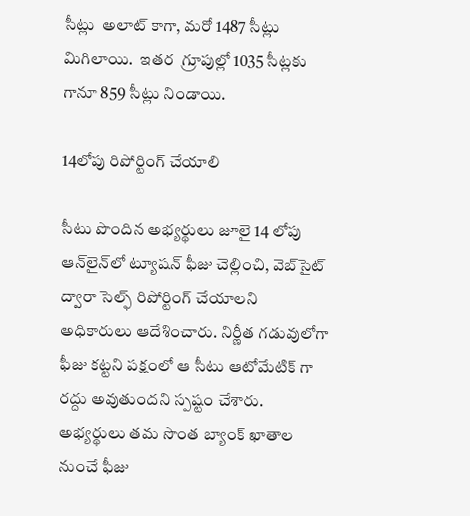సీట్లు  అలాట్ కాగా, మరో 1487 సీట్లు మిగిలాయి.  ఇతర  గ్రూపుల్లో 1035 సీట్లకు గానూ 859 సీట్లు నిండాయి.

14లోపు రిపోర్టింగ్ చేయాలి

సీటు పొందిన అభ్యర్థులు జూలై 14 లోపు ఆన్‌లైన్‌లో ట్యూషన్ ఫీజు చెల్లించి, వెబ్‌సైట్ ద్వారా సెల్ఫ్ రిపోర్టింగ్ చేయాలని అధికారులు ఆదేశించారు. నిర్ణీత గడువులోగా ఫీజు కట్టని పక్షంలో ఆ సీటు ఆటోమేటిక్ గా రద్దు అవుతుందని స్పష్టం చేశారు. అభ్యర్థులు తమ సొంత బ్యాంక్ ఖాతాల నుంచే ఫీజు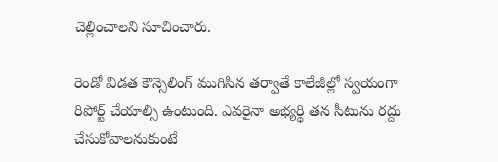చెల్లించాలని సూచించారు.

రెండో విడత కౌన్సెలింగ్ ముగిసిన తర్వాతే కాలేజీల్లో స్వయంగా రిపోర్ట్ చేయాల్సి ఉంటుంది. ఎవరైనా అభ్యర్థి తన సీటును రద్దు చేసుకోవాలనుకుంటే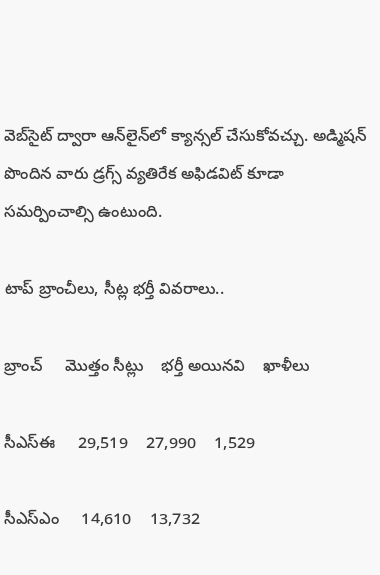వెబ్‌సైట్ ద్వారా ఆన్‌లైన్‌లో క్యాన్సల్ చేసుకోవచ్చు. అడ్మిషన్ పొందిన వారు డ్రగ్స్ వ్యతిరేక అఫిడవిట్ కూడా సమర్పించాల్సి ఉంటుంది.

టాప్ బ్రాంచీలు, సీట్ల భర్తీ వివరాలు..

బ్రాంచ్     మొత్తం సీట్లు    భర్తీ అయినవి    ఖాళీలు

సీఎస్ఈ     29,519    27,990    1,529

సీఎస్ఎం     14,610    13,732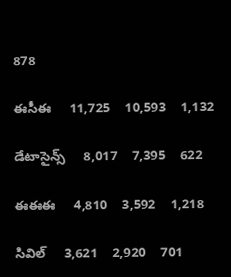878

ఈసీఈ     11,725    10,593    1,132

డేటాసైన్స్     8,017    7,395    622

ఈఈఈ     4,810    3,592    1,218

సివిల్     3,621    2,920    701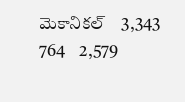మెకానికల్    3,343    764    2,579